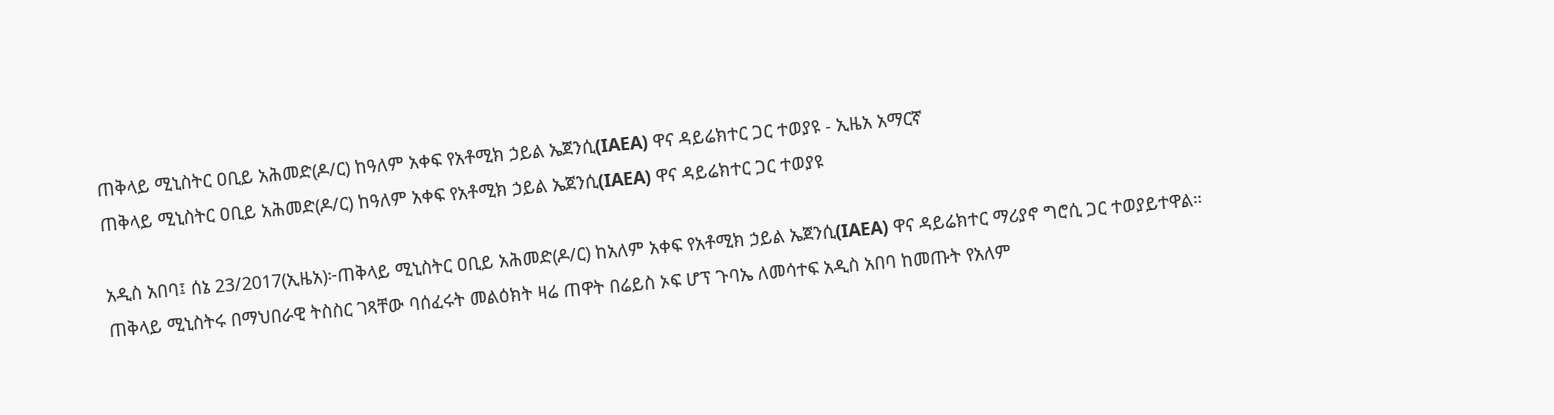ጠቅላይ ሚኒስትር ዐቢይ አሕመድ(ዶ/ር) ከዓለም አቀፍ የአቶሚክ ኃይል ኤጀንሲ(IAEA) ዋና ዳይሬክተር ጋር ተወያዩ - ኢዜአ አማርኛ
ጠቅላይ ሚኒስትር ዐቢይ አሕመድ(ዶ/ር) ከዓለም አቀፍ የአቶሚክ ኃይል ኤጀንሲ(IAEA) ዋና ዳይሬክተር ጋር ተወያዩ

አዲስ አበባ፤ ሰኔ 23/2017(ኢዜአ)፦ጠቅላይ ሚኒስትር ዐቢይ አሕመድ(ዶ/ር) ከአለም አቀፍ የአቶሚክ ኃይል ኤጀንሲ(IAEA) ዋና ዳይሬክተር ማሪያኖ ግሮሲ ጋር ተወያይተዋል።
ጠቅላይ ሚኒስትሩ በማህበራዊ ትስስር ገጻቸው ባሰፈሩት መልዕክት ዛሬ ጠዋት በሬይስ ኦፍ ሆፕ ጉባኤ ለመሳተፍ አዲስ አበባ ከመጡት የአለም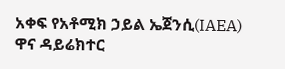አቀፍ የአቶሚክ ኃይል ኤጀንሲ(IAEA) ዋና ዳይሬክተር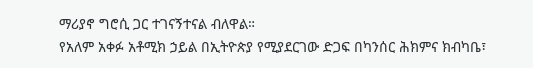ማሪያኖ ግሮሲ ጋር ተገናኝተናል ብለዋል።
የአለም አቀፉ አቶሚክ ኃይል በኢትዮጵያ የሚያደርገው ድጋፍ በካንሰር ሕክምና ክብካቤ፣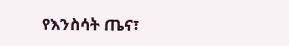የእንስሳት ጤና፣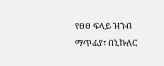የፀፀ ፍላይ ዝንብ ማጥፊያ፣ በኒኩለር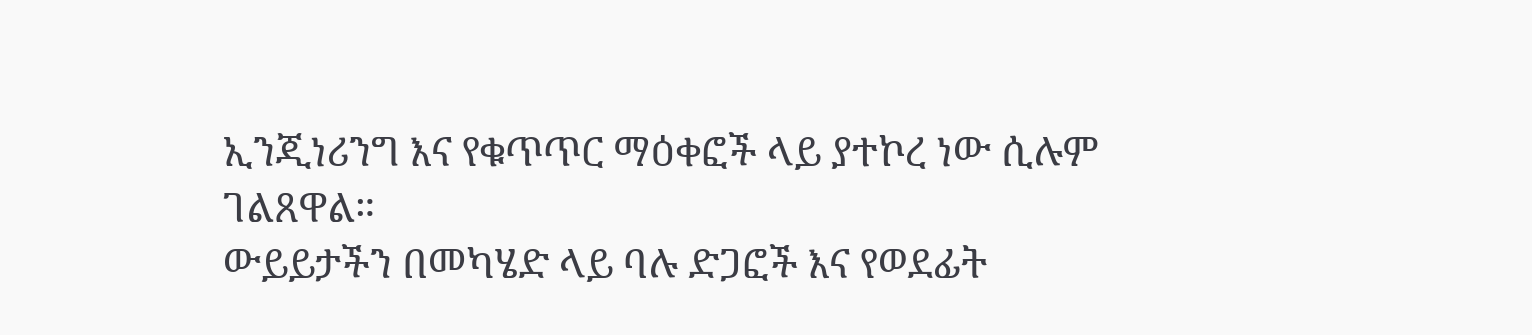ኢንጂነሪንግ እና የቁጥጥር ማዕቀፎች ላይ ያተኮረ ነው ሲሉም ገልጸዋል።
ውይይታችን በመካሄድ ላይ ባሉ ድጋፎች እና የወደፊት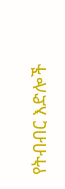የትብብር እድሎች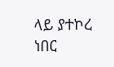ላይ ያተኮረ ነበር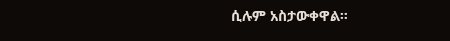ሲሉም አስታውቀዋል።